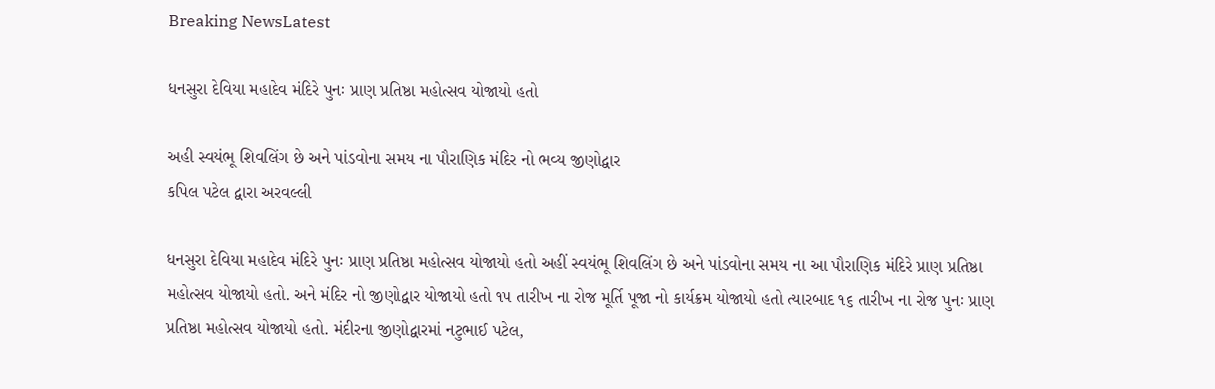Breaking NewsLatest

ધનસુરા દેવિયા મહાદેવ મંદિરે પુનઃ પ્રાણ પ્રતિષ્ઠા મહોત્સવ યોજાયો હતો

અહી સ્વયંભૂ શિવલિંગ છે અને પાંડવોના સમય ના પૌરાણિક મંદિર નો ભવ્ય જીણોદ્વાર
કપિલ પટેલ દ્વારા અરવલ્લી

ધનસુરા દેવિયા મહાદેવ મંદિરે પુનઃ પ્રાણ પ્રતિષ્ઠા મહોત્સવ યોજાયો હતો અહીં સ્વયંભૂ શિવલિંગ છે અને પાંડવોના સમય ના આ પૌરાણિક મંદિરે પ્રાણ પ્રતિષ્ઠા મહોત્સવ યોજાયો હતો. અને મંદિર નો જીણોદ્વાર યોજાયો હતો ૧૫ તારીખ ના રોજ મૂર્તિ પૂજા નો કાર્યક્રમ યોજાયો હતો ત્યારબાદ ૧૬ તારીખ ના રોજ પુનઃ પ્રાણ પ્રતિષ્ઠા મહોત્સવ યોજાયો હતો. મંદીરના જીણોદ્વારમાં નટુભાઈ પટેલ,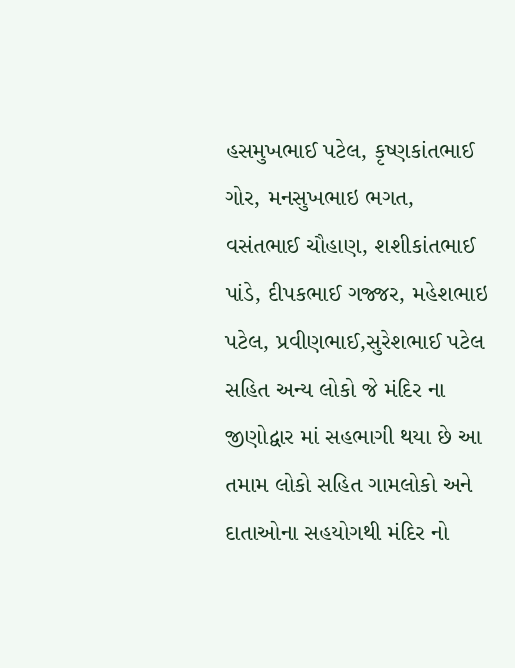હસમુખભાઈ પટેલ, કૃષ્ણકાંતભાઈ ગોર, મનસુખભાઇ ભગત, વસંતભાઈ ચૌહાણ, શશીકાંતભાઈ પાંડે, દીપકભાઈ ગજ્જર, મહેશભાઇ પટેલ, પ્રવીણભાઈ,સુરેશભાઈ પટેલ સહિત અન્ય લોકો જે મંદિર ના જીણોદ્વાર માં સહભાગી થયા છે આ તમામ લોકો સહિત ગામલોકો અને દાતાઓના સહયોગથી મંદિર નો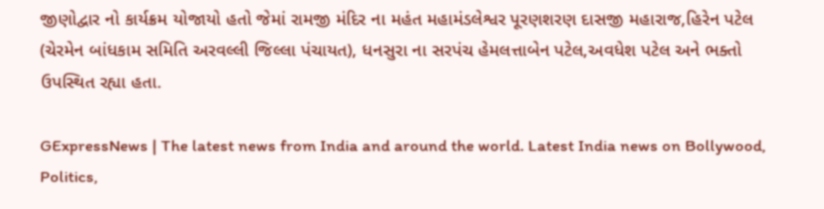જીણોદ્વાર નો કાર્યક્રમ યોજાયો હતો જેમાં રામજી મંદિર ના મહંત મહામંડલેશ્વર પૂરણશરણ દાસજી મહારાજ,હિરેન પટેલ (ચેરમેન બાંધકામ સમિતિ અરવલ્લી જિલ્લા પંચાયત), ધનસુરા ના સરપંચ હેમલત્તાબેન પટેલ,અવધેશ પટેલ અને ભક્તો ઉપસ્થિત રહ્યા હતા.

GExpressNews | The latest news from India and around the world. Latest India news on Bollywood, Politics,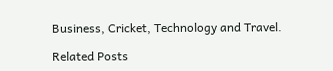Business, Cricket, Technology and Travel.

Related Posts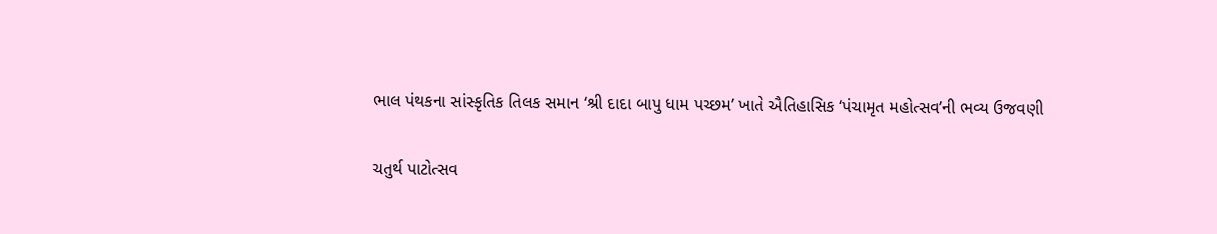ભાલ પંથકના સાંસ્કૃતિક તિલક સમાન ‘શ્રી દાદા બાપુ ધામ પચ્છમ’ ખાતે ઐતિહાસિક ‘પંચામૃત મહોત્સવ’ની ભવ્ય ઉજવણી

ચતુર્થ પાટોત્સવ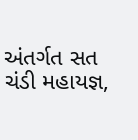અંતર્ગત સત ચંડી મહાયજ્ઞ,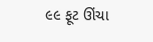૯૯ ફૂટ ઊંચા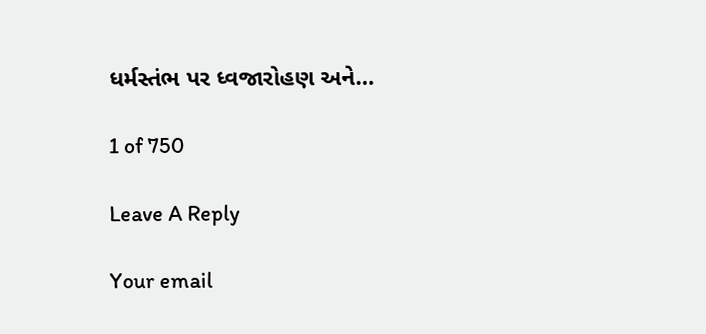ધર્મસ્તંભ પર ધ્વજારોહણ અને…

1 of 750

Leave A Reply

Your email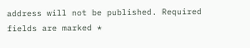address will not be published. Required fields are marked *